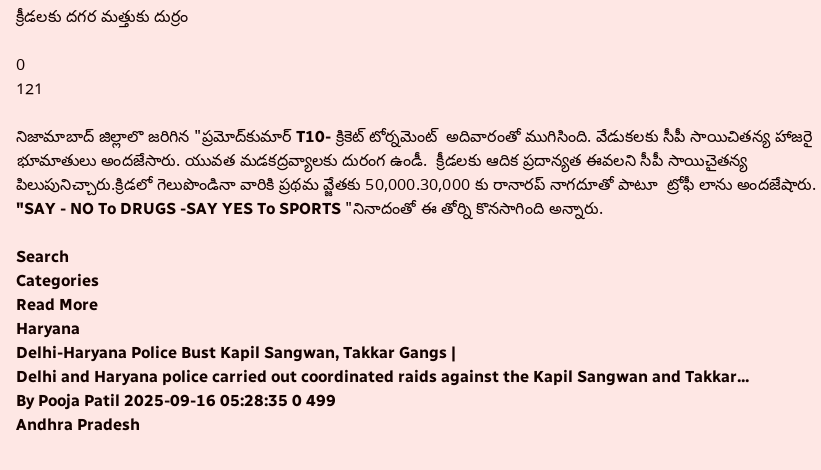క్రీడలకు దగర మత్తుకు దుర్రం

0
121

నిజామాబాద్ జిల్లాలొ జరిగిన "ప్రమోద్‌కుమార్ T10- క్రికెట్ టోర్నమెంట్  అదివారంతో ముగిసింది. వేడుకలకు సీపీ సాయిచితన్య హాజరై భూమాతులు అందజేసారు. యువత మడకద్రవ్యాలకు దురంగ ఉండీ.  క్రీడలకు ఆదిక ప్రదాన్యత ఈవలని సీపీ సాయిచైతన్య పిలుపునిచ్చారు.క్రిడలో గెలుపొండినా వారికి ప్రథమ వ్జేతకు 50,000.30,000 కు రానారప్ నాగదూతో పాటూ  ట్రోఫీ లాను అందజేషారు. "SAY - NO To DRUGS -SAY YES To SPORTS "నినాదంతో ఈ తోర్ని కొనసాగింది అన్నారు.

Search
Categories
Read More
Haryana
Delhi-Haryana Police Bust Kapil Sangwan, Takkar Gangs |
Delhi and Haryana police carried out coordinated raids against the Kapil Sangwan and Takkar...
By Pooja Patil 2025-09-16 05:28:35 0 499
Andhra Pradesh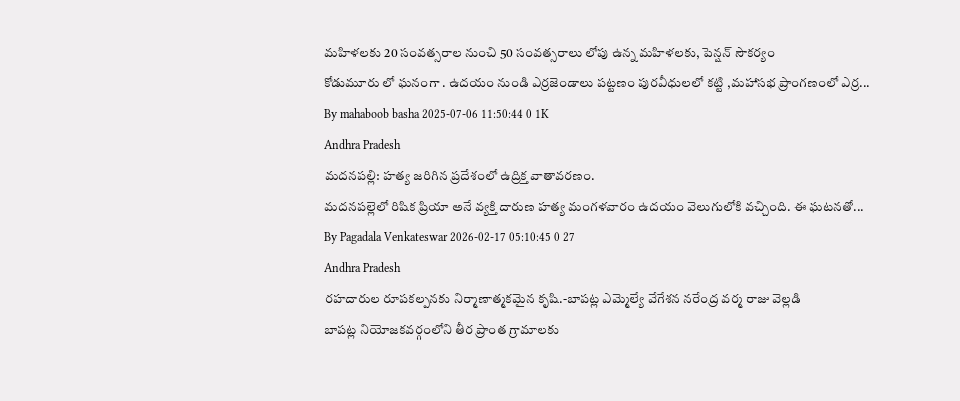మహిళలకు 20 సంవత్సరాల నుంచి 50 సంవత్సరాలు లోపు ఉన్న మహిళలకు, పెన్షన్ సౌకర్యం
కోడుమూరు లో ఘనంగా . ఉదయం నుండి ఎర్రజెండాలు పట్టణం పురవీధులలో కట్టి ,మహాసభ ప్రాంగణంలో ఎర్ర...
By mahaboob basha 2025-07-06 11:50:44 0 1K
Andhra Pradesh
మదనపల్లి: హత్య జరిగిన ప్రదేశంలో ఉద్రిక్త వాతావరణం.
మదనపల్లెలో రిషిక ప్రియా అనే వ్యక్తి దారుణ హత్య మంగళవారం ఉదయం వెలుగులోకి వచ్చింది. ఈ ఘటనతో...
By Pagadala Venkateswar 2026-02-17 05:10:45 0 27
Andhra Pradesh
రహదారుల రూపకల్పనకు నిర్మాణాత్మకమైన కృషి.-బాపట్ల ఎమ్మెల్యే వేగేశన నరేంద్ర వర్మ రాజు వెల్లడి
బాపట్ల నియోజకవర్గంలోని తీర ప్రాంత గ్రామాలకు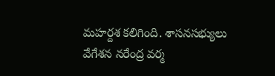మహర్దశ కలిగింది. శాసనసభ్యులు వేగేశన నరేంద్ర వర్మ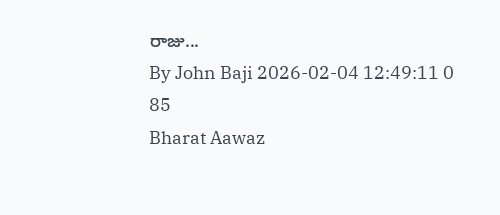రాజు...
By John Baji 2026-02-04 12:49:11 0 85
Bharat Aawaz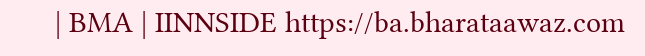| BMA | IINNSIDE https://ba.bharataawaz.com